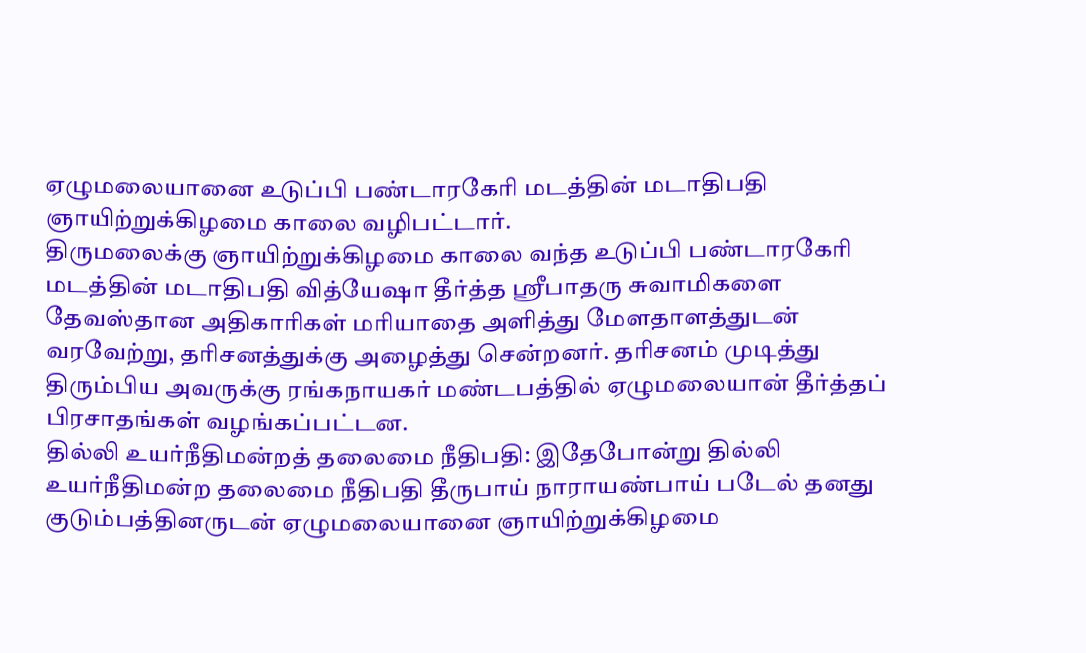ஏழுமலையானை உடுப்பி பண்டாரகேரி மடத்தின் மடாதிபதி ஞாயிற்றுக்கிழமை காலை வழிபட்டார்.
திருமலைக்கு ஞாயிற்றுக்கிழமை காலை வந்த உடுப்பி பண்டாரகேரி மடத்தின் மடாதிபதி வித்யேஷா தீர்த்த ஸ்ரீபாதரு சுவாமிகளை தேவஸ்தான அதிகாரிகள் மரியாதை அளித்து மேளதாளத்துடன் வரவேற்று, தரிசனத்துக்கு அழைத்து சென்றனர். தரிசனம் முடித்து திரும்பிய அவருக்கு ரங்கநாயகர் மண்டபத்தில் ஏழுமலையான் தீர்த்தப் பிரசாதங்கள் வழங்கப்பட்டன.
தில்லி உயர்நீதிமன்றத் தலைமை நீதிபதி: இதேபோன்று தில்லி உயர்நீதிமன்ற தலைமை நீதிபதி தீருபாய் நாராயண்பாய் படேல் தனது குடும்பத்தினருடன் ஏழுமலையானை ஞாயிற்றுக்கிழமை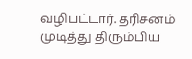வழிபட்டார். தரிசனம் முடித்து திரும்பிய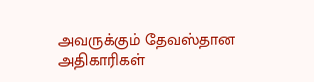அவருக்கும் தேவஸ்தான அதிகாரிகள்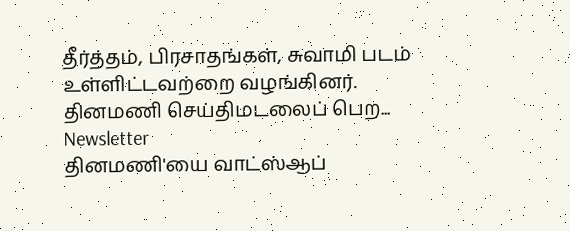தீர்த்தம், பிரசாதங்கள், சுவாமி படம் உள்ளிட்டவற்றை வழங்கினர்.
தினமணி செய்திமடலைப் பெற... Newsletter
தினமணி'யை வாட்ஸ்ஆப்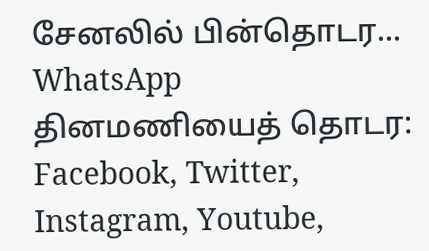சேனலில் பின்தொடர... WhatsApp
தினமணியைத் தொடர: Facebook, Twitter, Instagram, Youtube,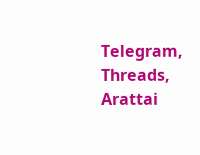Telegram, Threads, Arattai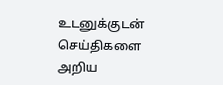உடனுக்குடன் செய்திகளை அறிய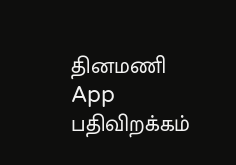தினமணி App பதிவிறக்கம்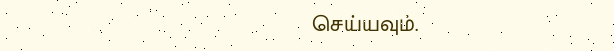செய்யவும்.